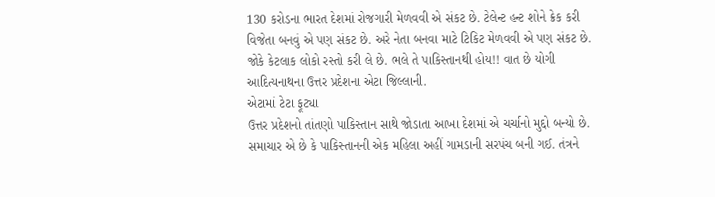130 કરોડના ભારત દેશમાં રોજગારી મેળવવી એ સંકટ છે. ટેલેન્ટ હન્ટ શોને ક્રેક કરી વિજેતા બનવું એ પણ સંકટ છે. અરે નેતા બનવા માટે ટિકિટ મેળવવી એ પણ સંકટ છે. જોકે કેટલાક લોકો રસ્તો કરી લે છે. ભલે તે પાકિસ્તાનથી હોય!! વાત છે યોગી આદિત્યનાથના ઉત્તર પ્રદેશના એટા જિલ્લાની.
એટામાં ટેટા ફૂટ્યા
ઉત્તર પ્રદેશનો તાંતણો પાકિસ્તાન સાથે જોડાતા આખા દેશમાં એ ચર્ચાનો મુદ્દો બન્યો છે. સમાચાર એ છે કે પાકિસ્તાનની એક મહિલા અહીં ગામડાની સરપંચ બની ગઈ. તંત્રને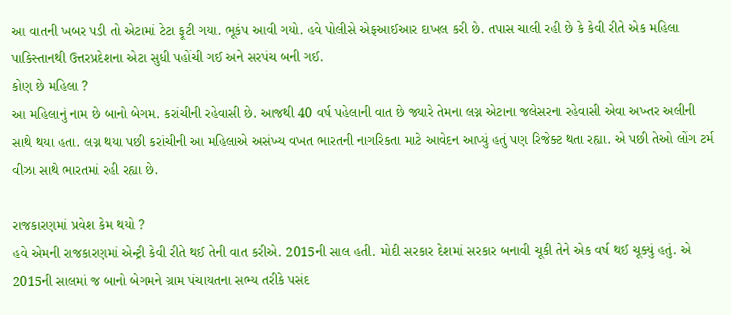આ વાતની ખબર પડી તો એટામાં ટેટા ફૂટી ગયા. ભૂકંપ આવી ગયો. હવે પોલીસે એફઆઈઆર દાખલ કરી છે. તપાસ ચાલી રહી છે કે કેવી રીતે એક મહિલા પાકિસ્તાનથી ઉત્તરપ્રદેશના એટા સુધી પહોંચી ગઈ અને સરપંચ બની ગઈ.
કોણ છે મહિલા ?
આ મહિલાનું નામ છે બાનો બેગમ. કરાંચીની રહેવાસી છે. આજથી 40 વર્ષ પહેલાની વાત છે જ્યારે તેમના લગ્ન એટાના જલેસરના રહેવાસી એવા અખ્તર અલીની સાથે થયા હતા. લગ્ન થયા પછી કરાંચીની આ મહિલાએ અસંખ્ય વખત ભારતની નાગરિકતા માટે આવેદન આપ્યું હતું પણ રિજેક્ટ થતા રહ્યા. એ પછી તેઓ લોંગ ટર્મ વીઝા સાથે ભારતમાં રહી રહ્યા છે.

રાજકારણમાં પ્રવેશ કેમ થયો ?
હવે એમની રાજકારણમાં એન્ટ્રી કેવી રીતે થઈ તેની વાત કરીએ. 2015ની સાલ હતી. મોદી સરકાર દેશમાં સરકાર બનાવી ચૂકી તેને એક વર્ષ થઈ ચૂક્યું હતું. એ 2015ની સાલમાં જ બાનો બેગમને ગ્રામ પંચાયતના સભ્ય તરીકે પસંદ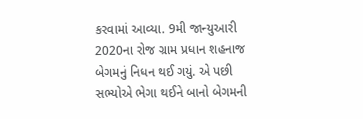કરવામાં આવ્યા. 9મી જાન્યુઆરી 2020ના રોજ ગ્રામ પ્રધાન શહનાજ બેગમનું નિધન થઈ ગયું. એ પછી સભ્યોએ ભેગા થઈને બાનો બેગમની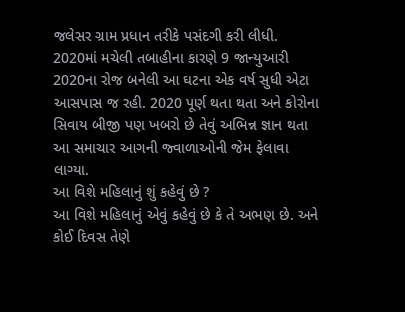જલેસર ગ્રામ પ્રધાન તરીકે પસંદગી કરી લીધી. 2020માં મચેલી તબાહીના કારણે 9 જાન્યુઆરી 2020ના રોજ બનેલી આ ઘટના એક વર્ષ સુધી એટા આસપાસ જ રહી. 2020 પૂર્ણ થતા થતા અને કોરોના સિવાય બીજી પણ ખબરો છે તેવું અભિન્ન જ્ઞાન થતા આ સમાચાર આગની જ્વાળાઓની જેમ ફેલાવા લાગ્યા.
આ વિશે મહિલાનું શું કહેવું છે ?
આ વિશે મહિલાનું એવું કહેવું છે કે તે અભણ છે. અને કોઈ દિવસ તેણે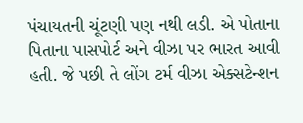પંચાયતની ચૂંટણી પણ નથી લડી. એ પોતાના પિતાના પાસપોર્ટ અને વીઝા પર ભારત આવી હતી. જે પછી તે લોંગ ટર્મ વીઝા એક્સટેન્શન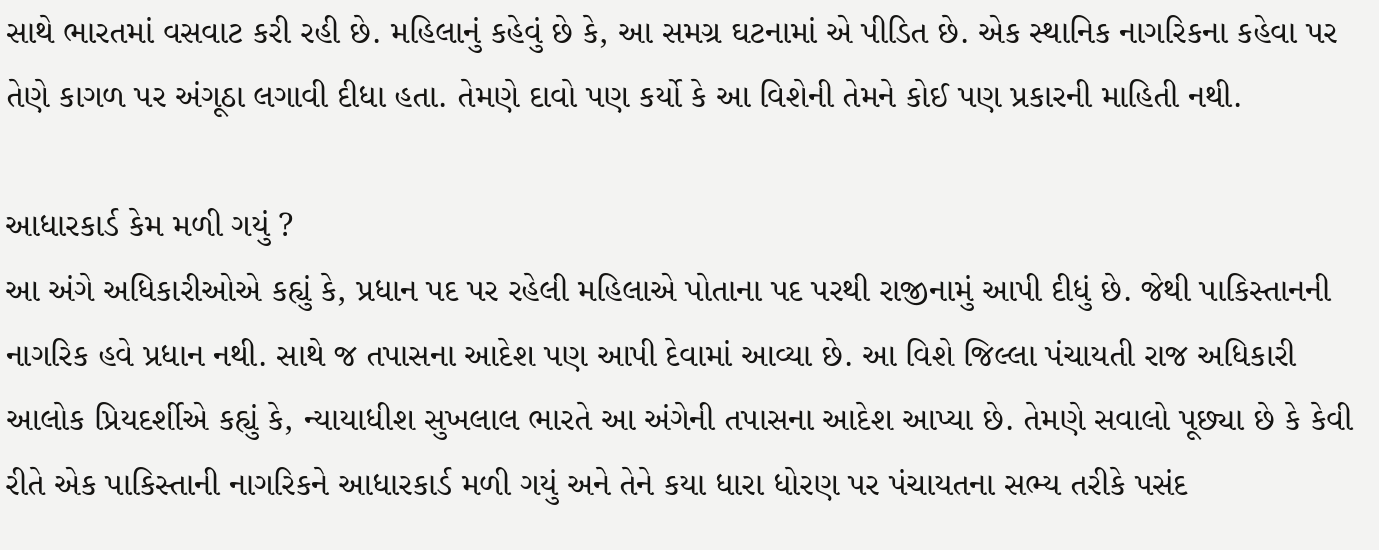સાથે ભારતમાં વસવાટ કરી રહી છે. મહિલાનું કહેવું છે કે, આ સમગ્ર ઘટનામાં એ પીડિત છે. એક સ્થાનિક નાગરિકના કહેવા પર તેણે કાગળ પર અંગૂઠા લગાવી દીધા હતા. તેમણે દાવો પણ કર્યો કે આ વિશેની તેમને કોઈ પણ પ્રકારની માહિતી નથી.

આધારકાર્ડ કેમ મળી ગયું ?
આ અંગે અધિકારીઓએ કહ્યું કે, પ્રધાન પદ પર રહેલી મહિલાએ પોતાના પદ પરથી રાજીનામું આપી દીધું છે. જેથી પાકિસ્તાનની નાગરિક હવે પ્રધાન નથી. સાથે જ તપાસના આદેશ પણ આપી દેવામાં આવ્યા છે. આ વિશે જિલ્લા પંચાયતી રાજ અધિકારી આલોક પ્રિયદર્શીએ કહ્યું કે, ન્યાયાધીશ સુખલાલ ભારતે આ અંગેની તપાસના આદેશ આપ્યા છે. તેમણે સવાલો પૂછ્યા છે કે કેવી રીતે એક પાકિસ્તાની નાગરિકને આધારકાર્ડ મળી ગયું અને તેને કયા ધારા ધોરણ પર પંચાયતના સભ્ય તરીકે પસંદ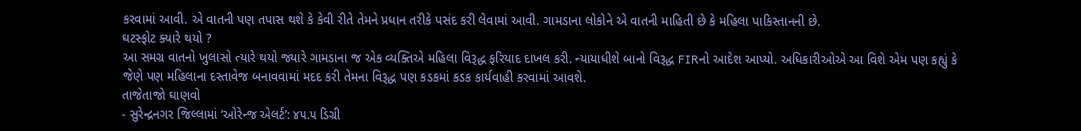કરવામાં આવી. એ વાતની પણ તપાસ થશે કે કેવી રીતે તેમને પ્રધાન તરીકે પસંદ કરી લેવામાં આવી. ગામડાના લોકોને એ વાતની માહિતી છે કે મહિલા પાકિસ્તાનની છે.
ઘટસ્ફોટ ક્યારે થયો ?
આ સમગ્ર વાતનો ખુલાસો ત્યારે થયો જ્યારે ગામડાના જ એક વ્યક્તિએ મહિલા વિરૂદ્ધ ફરિયાદ દાખલ કરી. ન્યાયાધીશે બાનો વિરૂદ્ધ FIRનો આદેશ આપ્યો. અધિકારીઓએ આ વિશે એમ પણ કહ્યું કે જેણે પણ મહિલાના દસ્તાવેજ બનાવવામાં મદદ કરી તેમના વિરૂદ્ધ પણ કડકમાં કડક કાર્યવાહી કરવામાં આવશે.
તાજેતાજો ઘાણવો
- સુરેન્દ્રનગર જિલ્લામાં ‘ઓરેન્જ એલર્ટ’: ૪૫.૫ ડિગ્રી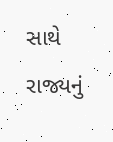સાથે રાજ્યનું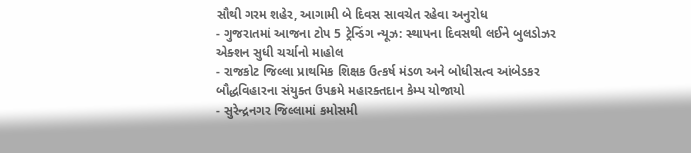સૌથી ગરમ શહેર, આગામી બે દિવસ સાવચેત રહેવા અનુરોધ
- ગુજરાતમાં આજના ટોપ 5 ટ્રેન્ડિંગ ન્યૂઝ: સ્થાપના દિવસથી લઈને બુલડોઝર એક્શન સુધી ચર્ચાનો માહોલ
- રાજકોટ જિલ્લા પ્રાથમિક શિક્ષક ઉત્કર્ષ મંડળ અને બોધીસત્વ આંબેડકર બૌદ્ધવિહારના સંયુક્ત ઉપક્રમે મહારક્તદાન કેમ્પ યોજાયો
- સુરેન્દ્રનગર જિલ્લામાં કમોસમી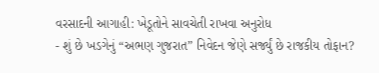વરસાદની આગાહી: ખેડૂતોને સાવચેતી રાખવા અનુરોધ
- શું છે ખડગેનું “અભણ ગુજરાત” નિવેદન જેણે સર્જ્યું છે રાજકીય તોફાન?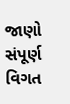જાણો સંપૂર્ણ વિગત